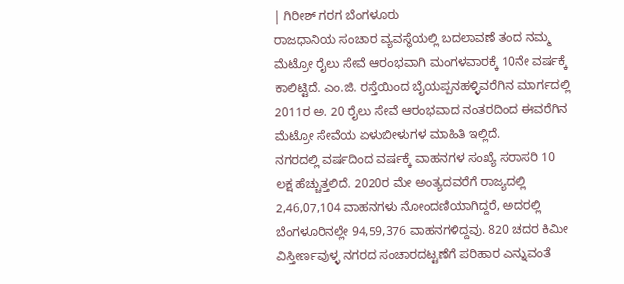| ಗಿರೀಶ್ ಗರಗ ಬೆಂಗಳೂರು
ರಾಜಧಾನಿಯ ಸಂಚಾರ ವ್ಯವಸ್ಥೆಯಲ್ಲಿ ಬದಲಾವಣೆ ತಂದ ನಮ್ಮ ಮೆಟ್ರೋ ರೈಲು ಸೇವೆ ಆರಂಭವಾಗಿ ಮಂಗಳವಾರಕ್ಕೆ 10ನೇ ವರ್ಷಕ್ಕೆ ಕಾಲಿಟ್ಟಿದೆ. ಎಂ.ಜಿ. ರಸ್ತೆಯಿಂದ ಬೈಯಪ್ಪನಹಳ್ಳಿವರೆಗಿನ ಮಾರ್ಗದಲ್ಲಿ 2011ರ ಅ. 20 ರೈಲು ಸೇವೆ ಆರಂಭವಾದ ನಂತರದಿಂದ ಈವರೆಗಿನ ಮೆಟ್ರೋ ಸೇವೆಯ ಏಳುಬೀಳುಗಳ ಮಾಹಿತಿ ಇಲ್ಲಿದೆ.
ನಗರದಲ್ಲಿ ವರ್ಷದಿಂದ ವರ್ಷಕ್ಕೆ ವಾಹನಗಳ ಸಂಖ್ಯೆ ಸರಾಸರಿ 10 ಲಕ್ಷ ಹೆಚ್ಚುತ್ತಲಿದೆ. 2020ರ ಮೇ ಅಂತ್ಯದವರೆಗೆ ರಾಜ್ಯದಲ್ಲಿ 2,46,07,104 ವಾಹನಗಳು ನೋಂದಣಿಯಾಗಿದ್ದರೆ, ಅದರಲ್ಲಿ ಬೆಂಗಳೂರಿನಲ್ಲೇ 94,59,376 ವಾಹನಗಳಿದ್ದವು. 820 ಚದರ ಕಿಮೀ ವಿಸ್ತೀರ್ಣವುಳ್ಳ ನಗರದ ಸಂಚಾರದಟ್ಟಣೆಗೆ ಪರಿಹಾರ ಎನ್ನುವಂತೆ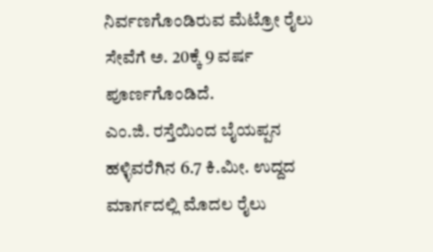ನಿರ್ವಣಗೊಂಡಿರುವ ಮೆಟ್ರೋ ರೈಲು ಸೇವೆಗೆ ಅ. 20ಕ್ಕೆ 9 ವರ್ಷ ಪೂರ್ಣಗೊಂಡಿದೆ.
ಎಂ.ಜಿ. ರಸ್ತೆಯಿಂದ ಬೈಯಪ್ಪನ ಹಳ್ಳಿವರೆಗಿನ 6.7 ಕಿ.ಮೀ. ಉದ್ದದ ಮಾರ್ಗದಲ್ಲಿ ಮೊದಲ ರೈಲು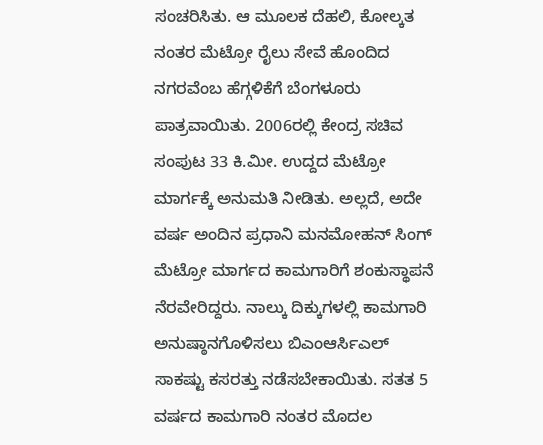ಸಂಚರಿಸಿತು. ಆ ಮೂಲಕ ದೆಹಲಿ, ಕೋಲ್ಕತ ನಂತರ ಮೆಟ್ರೋ ರೈಲು ಸೇವೆ ಹೊಂದಿದ ನಗರವೆಂಬ ಹೆಗ್ಗಳಿಕೆಗೆ ಬೆಂಗಳೂರು ಪಾತ್ರವಾಯಿತು. 2006ರಲ್ಲಿ ಕೇಂದ್ರ ಸಚಿವ ಸಂಪುಟ 33 ಕಿ.ಮೀ. ಉದ್ದದ ಮೆಟ್ರೋ ಮಾರ್ಗಕ್ಕೆ ಅನುಮತಿ ನೀಡಿತು. ಅಲ್ಲದೆ, ಅದೇ ವರ್ಷ ಅಂದಿನ ಪ್ರಧಾನಿ ಮನಮೋಹನ್ ಸಿಂಗ್ ಮೆಟ್ರೋ ಮಾರ್ಗದ ಕಾಮಗಾರಿಗೆ ಶಂಕುಸ್ಥಾಪನೆ ನೆರವೇರಿದ್ದರು. ನಾಲ್ಕು ದಿಕ್ಕುಗಳಲ್ಲಿ ಕಾಮಗಾರಿ ಅನುಷ್ಠಾನಗೊಳಿಸಲು ಬಿಎಂಆರ್ಸಿಎಲ್ ಸಾಕಷ್ಟು ಕಸರತ್ತು ನಡೆಸಬೇಕಾಯಿತು. ಸತತ 5 ವರ್ಷದ ಕಾಮಗಾರಿ ನಂತರ ಮೊದಲ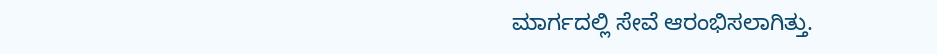ಮಾರ್ಗದಲ್ಲಿ ಸೇವೆ ಆರಂಭಿಸಲಾಗಿತ್ತು.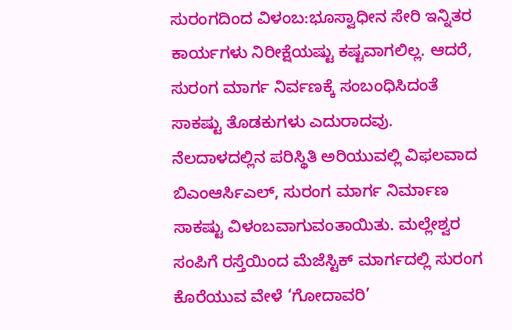ಸುರಂಗದಿಂದ ವಿಳಂಬ:ಭೂಸ್ವಾಧೀನ ಸೇರಿ ಇನ್ನಿತರ ಕಾರ್ಯಗಳು ನಿರೀಕ್ಷೆಯಷ್ಟು ಕಷ್ಟವಾಗಲಿಲ್ಲ. ಆದರೆ, ಸುರಂಗ ಮಾರ್ಗ ನಿರ್ವಣಕ್ಕೆ ಸಂಬಂಧಿಸಿದಂತೆ ಸಾಕಷ್ಟು ತೊಡಕುಗಳು ಎದುರಾದವು. ನೆಲದಾಳದಲ್ಲಿನ ಪರಿಸ್ಥಿತಿ ಅರಿಯುವಲ್ಲಿ ವಿಫಲವಾದ ಬಿಎಂಆರ್ಸಿಎಲ್, ಸುರಂಗ ಮಾರ್ಗ ನಿರ್ಮಾಣ ಸಾಕಷ್ಟು ವಿಳಂಬವಾಗುವಂತಾಯಿತು. ಮಲ್ಲೇಶ್ವರ ಸಂಪಿಗೆ ರಸ್ತೆಯಿಂದ ಮೆಜೆಸ್ಟಿಕ್ ಮಾರ್ಗದಲ್ಲಿ ಸುರಂಗ ಕೊರೆಯುವ ವೇಳೆ ‘ಗೋದಾವರಿ’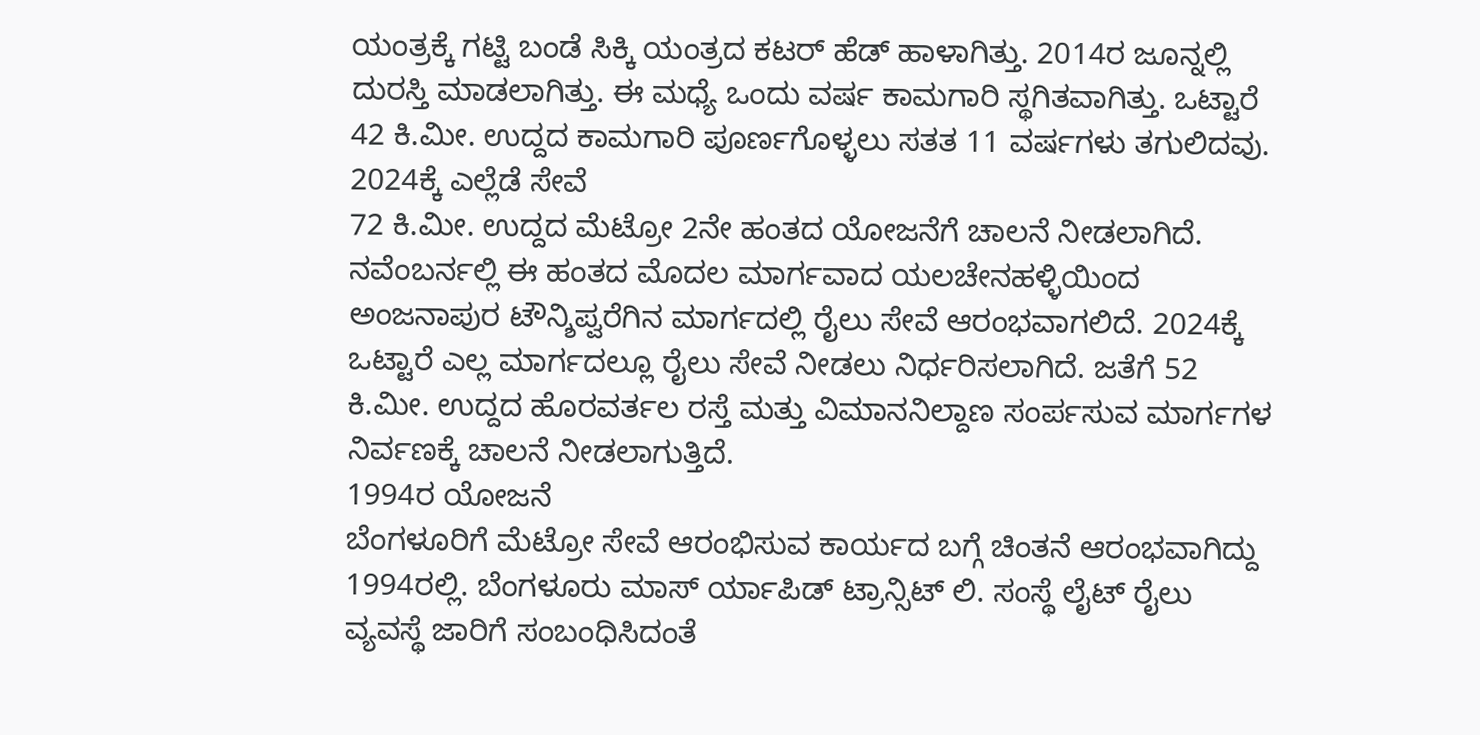ಯಂತ್ರಕ್ಕೆ ಗಟ್ಟಿ ಬಂಡೆ ಸಿಕ್ಕಿ ಯಂತ್ರದ ಕಟರ್ ಹೆಡ್ ಹಾಳಾಗಿತ್ತು. 2014ರ ಜೂನ್ನಲ್ಲಿ ದುರಸ್ತಿ ಮಾಡಲಾಗಿತ್ತು. ಈ ಮಧ್ಯೆ ಒಂದು ವರ್ಷ ಕಾಮಗಾರಿ ಸ್ಥಗಿತವಾಗಿತ್ತು. ಒಟ್ಟಾರೆ 42 ಕಿ.ಮೀ. ಉದ್ದದ ಕಾಮಗಾರಿ ಪೂರ್ಣಗೊಳ್ಳಲು ಸತತ 11 ವರ್ಷಗಳು ತಗುಲಿದವು.
2024ಕ್ಕೆ ಎಲ್ಲೆಡೆ ಸೇವೆ
72 ಕಿ.ಮೀ. ಉದ್ದದ ಮೆಟ್ರೋ 2ನೇ ಹಂತದ ಯೋಜನೆಗೆ ಚಾಲನೆ ನೀಡಲಾಗಿದೆ. ನವೆಂಬರ್ನಲ್ಲಿ ಈ ಹಂತದ ಮೊದಲ ಮಾರ್ಗವಾದ ಯಲಚೇನಹಳ್ಳಿಯಿಂದ ಅಂಜನಾಪುರ ಟೌನ್ಶಿಪ್ವರೆಗಿನ ಮಾರ್ಗದಲ್ಲಿ ರೈಲು ಸೇವೆ ಆರಂಭವಾಗಲಿದೆ. 2024ಕ್ಕೆ ಒಟ್ಟಾರೆ ಎಲ್ಲ ಮಾರ್ಗದಲ್ಲೂ ರೈಲು ಸೇವೆ ನೀಡಲು ನಿರ್ಧರಿಸಲಾಗಿದೆ. ಜತೆಗೆ 52 ಕಿ.ಮೀ. ಉದ್ದದ ಹೊರವರ್ತಲ ರಸ್ತೆ ಮತ್ತು ವಿಮಾನನಿಲ್ದಾಣ ಸಂರ್ಪಸುವ ಮಾರ್ಗಗಳ ನಿರ್ವಣಕ್ಕೆ ಚಾಲನೆ ನೀಡಲಾಗುತ್ತಿದೆ.
1994ರ ಯೋಜನೆ
ಬೆಂಗಳೂರಿಗೆ ಮೆಟ್ರೋ ಸೇವೆ ಆರಂಭಿಸುವ ಕಾರ್ಯದ ಬಗ್ಗೆ ಚಿಂತನೆ ಆರಂಭವಾಗಿದ್ದು 1994ರಲ್ಲಿ. ಬೆಂಗಳೂರು ಮಾಸ್ ರ್ಯಾಪಿಡ್ ಟ್ರಾನ್ಸಿಟ್ ಲಿ. ಸಂಸ್ಥೆ ಲೈಟ್ ರೈಲು ವ್ಯವಸ್ಥೆ ಜಾರಿಗೆ ಸಂಬಂಧಿಸಿದಂತೆ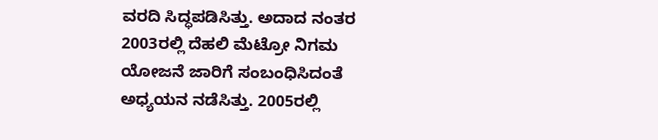ವರದಿ ಸಿದ್ಧಪಡಿಸಿತ್ತು. ಅದಾದ ನಂತರ 2003ರಲ್ಲಿ ದೆಹಲಿ ಮೆಟ್ರೋ ನಿಗಮ ಯೋಜನೆ ಜಾರಿಗೆ ಸಂಬಂಧಿಸಿದಂತೆ ಅಧ್ಯಯನ ನಡೆಸಿತ್ತು. 2005ರಲ್ಲಿ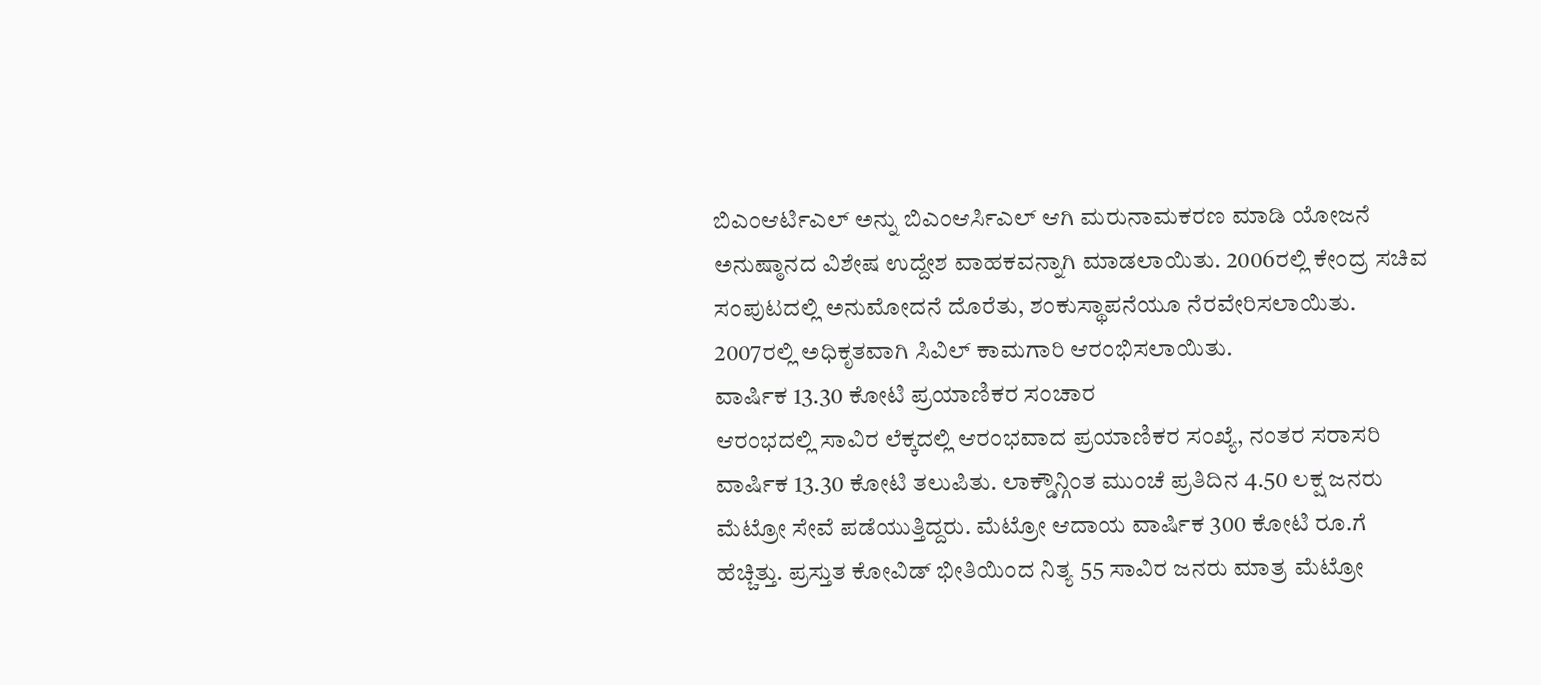ಬಿಎಂಆರ್ಟಿಎಲ್ ಅನ್ನು ಬಿಎಂಆರ್ಸಿಎಲ್ ಆಗಿ ಮರುನಾಮಕರಣ ಮಾಡಿ ಯೋಜನೆ ಅನುಷ್ಠಾನದ ವಿಶೇಷ ಉದ್ದೇಶ ವಾಹಕವನ್ನಾಗಿ ಮಾಡಲಾಯಿತು. 2006ರಲ್ಲಿ ಕೇಂದ್ರ ಸಚಿವ ಸಂಪುಟದಲ್ಲಿ ಅನುಮೋದನೆ ದೊರೆತು, ಶಂಕುಸ್ಥಾಪನೆಯೂ ನೆರವೇರಿಸಲಾಯಿತು. 2007ರಲ್ಲಿ ಅಧಿಕೃತವಾಗಿ ಸಿವಿಲ್ ಕಾಮಗಾರಿ ಆರಂಭಿಸಲಾಯಿತು.
ವಾರ್ಷಿಕ 13.30 ಕೋಟಿ ಪ್ರಯಾಣಿಕರ ಸಂಚಾರ
ಆರಂಭದಲ್ಲಿ ಸಾವಿರ ಲೆಕ್ಕದಲ್ಲಿ ಆರಂಭವಾದ ಪ್ರಯಾಣಿಕರ ಸಂಖ್ಯೆ, ನಂತರ ಸರಾಸರಿ ವಾರ್ಷಿಕ 13.30 ಕೋಟಿ ತಲುಪಿತು. ಲಾಕ್ಡೌನ್ಗಿಂತ ಮುಂಚೆ ಪ್ರತಿದಿನ 4.50 ಲಕ್ಷ ಜನರು ಮೆಟ್ರೋ ಸೇವೆ ಪಡೆಯುತ್ತಿದ್ದರು. ಮೆಟ್ರೋ ಆದಾಯ ವಾರ್ಷಿಕ 300 ಕೋಟಿ ರೂ.ಗೆ ಹೆಚ್ಚಿತ್ತು. ಪ್ರಸ್ತುತ ಕೋವಿಡ್ ಭೀತಿಯಿಂದ ನಿತ್ಯ 55 ಸಾವಿರ ಜನರು ಮಾತ್ರ ಮೆಟ್ರೋ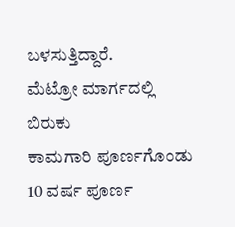ಬಳಸುತ್ತಿದ್ದಾರೆ.
ಮೆಟ್ರೋ ಮಾರ್ಗದಲ್ಲಿ ಬಿರುಕು
ಕಾಮಗಾರಿ ಪೂರ್ಣಗೊಂಡು 10 ವರ್ಷ ಪೂರ್ಣ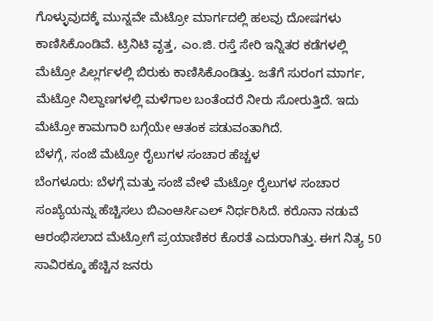ಗೊಳ್ಳುವುದಕ್ಕೆ ಮುನ್ನವೇ ಮೆಟ್ರೋ ಮಾರ್ಗದಲ್ಲಿ ಹಲವು ದೋಷಗಳು ಕಾಣಿಸಿಕೊಂಡಿವೆ. ಟ್ರಿನಿಟಿ ವೃತ್ತ, ಎಂ.ಜಿ. ರಸ್ತೆ ಸೇರಿ ಇನ್ನಿತರ ಕಡೆಗಳಲ್ಲಿ ಮೆಟ್ರೋ ಪಿಲ್ಲರ್ಗಳಲ್ಲಿ ಬಿರುಕು ಕಾಣಿಸಿಕೊಂಡಿತ್ತು. ಜತೆಗೆ ಸುರಂಗ ಮಾರ್ಗ, ಮೆಟ್ರೋ ನಿಲ್ದಾಣಗಳಲ್ಲಿ ಮಳೆಗಾಲ ಬಂತೆಂದರೆ ನೀರು ಸೋರುತ್ತಿದೆ. ಇದು ಮೆಟ್ರೋ ಕಾಮಗಾರಿ ಬಗ್ಗೆಯೇ ಆತಂಕ ಪಡುವಂತಾಗಿದೆ.
ಬೆಳಗ್ಗೆ, ಸಂಜೆ ಮೆಟ್ರೋ ರೈಲುಗಳ ಸಂಚಾರ ಹೆಚ್ಚಳ
ಬೆಂಗಳೂರು: ಬೆಳಗ್ಗೆ ಮತ್ತು ಸಂಜೆ ವೇಳೆ ಮೆಟ್ರೋ ರೈಲುಗಳ ಸಂಚಾರ ಸಂಖ್ಯೆಯನ್ನು ಹೆಚ್ಚಿಸಲು ಬಿಎಂಆರ್ಸಿಎಲ್ ನಿರ್ಧರಿಸಿದೆ. ಕರೊನಾ ನಡುವೆ ಆರಂಭಿಸಲಾದ ಮೆಟ್ರೋಗೆ ಪ್ರಯಾಣಿಕರ ಕೊರತೆ ಎದುರಾಗಿತ್ತು. ಈಗ ನಿತ್ಯ 50 ಸಾವಿರಕ್ಕೂ ಹೆಚ್ಚಿನ ಜನರು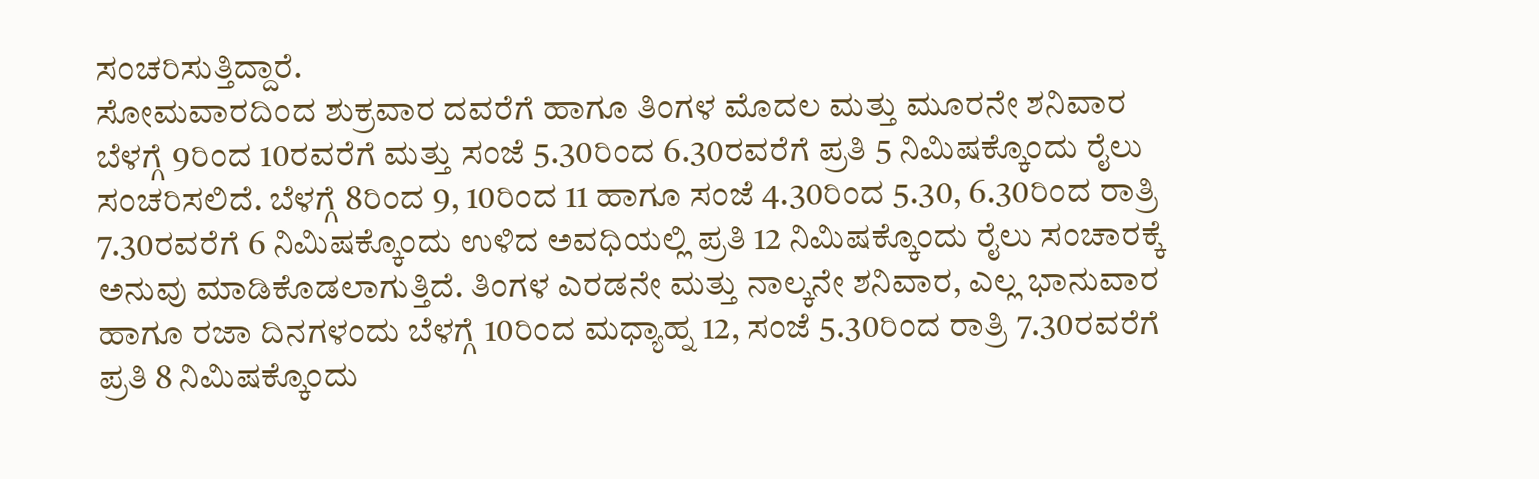ಸಂಚರಿಸುತ್ತಿದ್ದಾರೆ.
ಸೋಮವಾರದಿಂದ ಶುಕ್ರವಾರ ದವರೆಗೆ ಹಾಗೂ ತಿಂಗಳ ಮೊದಲ ಮತ್ತು ಮೂರನೇ ಶನಿವಾರ ಬೆಳಗ್ಗೆ 9ರಿಂದ 10ರವರೆಗೆ ಮತ್ತು ಸಂಜೆ 5.30ರಿಂದ 6.30ರವರೆಗೆ ಪ್ರತಿ 5 ನಿಮಿಷಕ್ಕೊಂದು ರೈಲು ಸಂಚರಿಸಲಿದೆ. ಬೆಳಗ್ಗೆ 8ರಿಂದ 9, 10ರಿಂದ 11 ಹಾಗೂ ಸಂಜೆ 4.30ರಿಂದ 5.30, 6.30ರಿಂದ ರಾತ್ರಿ 7.30ರವರೆಗೆ 6 ನಿಮಿಷಕ್ಕೊಂದು ಉಳಿದ ಅವಧಿಯಲ್ಲಿ ಪ್ರತಿ 12 ನಿಮಿಷಕ್ಕೊಂದು ರೈಲು ಸಂಚಾರಕ್ಕೆ ಅನುವು ಮಾಡಿಕೊಡಲಾಗುತ್ತಿದೆ. ತಿಂಗಳ ಎರಡನೇ ಮತ್ತು ನಾಲ್ಕನೇ ಶನಿವಾರ, ಎಲ್ಲ ಭಾನುವಾರ ಹಾಗೂ ರಜಾ ದಿನಗಳಂದು ಬೆಳಗ್ಗೆ 10ರಿಂದ ಮಧ್ಯಾಹ್ನ 12, ಸಂಜೆ 5.30ರಿಂದ ರಾತ್ರಿ 7.30ರವರೆಗೆ ಪ್ರತಿ 8 ನಿಮಿಷಕ್ಕೊಂದು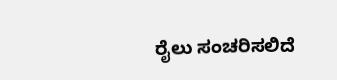ರೈಲು ಸಂಚರಿಸಲಿದೆ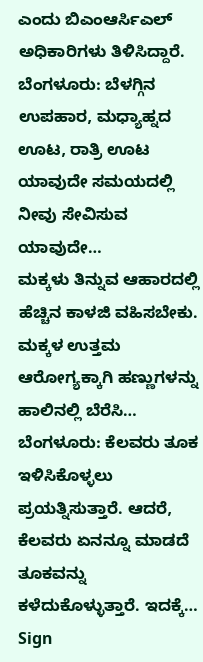ಎಂದು ಬಿಎಂಆರ್ಸಿಎಲ್ ಅಧಿಕಾರಿಗಳು ತಿಳಿಸಿದ್ದಾರೆ.
ಬೆಂಗಳೂರು: ಬೆಳಗ್ಗಿನ ಉಪಹಾರ, ಮಧ್ಯಾಹ್ನದ ಊಟ, ರಾತ್ರಿ ಊಟ ಯಾವುದೇ ಸಮಯದಲ್ಲಿ ನೀವು ಸೇವಿಸುವ ಯಾವುದೇ…
ಮಕ್ಕಳು ತಿನ್ನುವ ಆಹಾರದಲ್ಲಿ ಹೆಚ್ಚಿನ ಕಾಳಜಿ ವಹಿಸಬೇಕು. ಮಕ್ಕಳ ಉತ್ತಮ ಆರೋಗ್ಯಕ್ಕಾಗಿ ಹಣ್ಣುಗಳನ್ನು ಹಾಲಿನಲ್ಲಿ ಬೆರೆಸಿ…
ಬೆಂಗಳೂರು: ಕೆಲವರು ತೂಕ ಇಳಿಸಿಕೊಳ್ಳಲು ಪ್ರಯತ್ನಿಸುತ್ತಾರೆ. ಆದರೆ, ಕೆಲವರು ಏನನ್ನೂ ಮಾಡದೆ ತೂಕವನ್ನು ಕಳೆದುಕೊಳ್ಳುತ್ತಾರೆ. ಇದಕ್ಕೆ…
Sign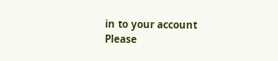in to your account
Please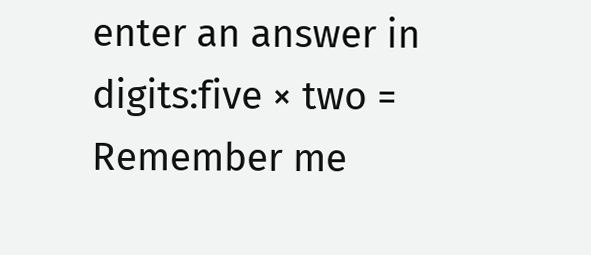enter an answer in digits:five × two =
Remember me